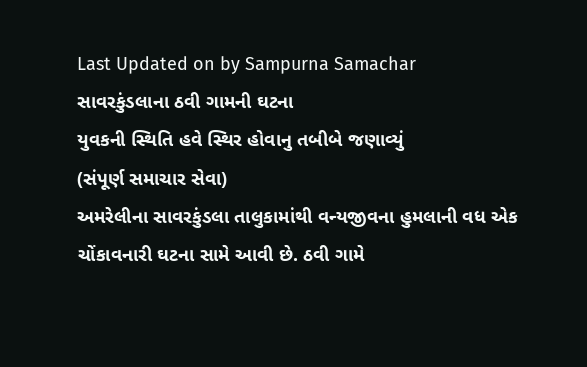Last Updated on by Sampurna Samachar
સાવરકુંડલાના ઠવી ગામની ઘટના
યુવકની સ્થિતિ હવે સ્થિર હોવાનુ તબીબે જણાવ્યું
(સંપૂર્ણ સમાચાર સેવા)
અમરેલીના સાવરકુંડલા તાલુકામાંથી વન્યજીવના હુમલાની વધ એક ચોંકાવનારી ઘટના સામે આવી છે. ઠવી ગામે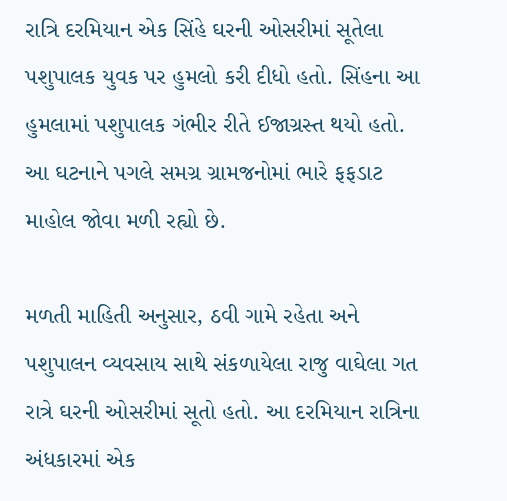રાત્રિ દરમિયાન એક સિંહે ઘરની ઓસરીમાં સૂતેલા પશુપાલક યુવક પર હુમલો કરી દીધો હતો. સિંહના આ હુમલામાં પશુપાલક ગંભીર રીતે ઈજાગ્રસ્ત થયો હતો. આ ઘટનાને પગલે સમગ્ર ગ્રામજનોમાં ભારે ફફડાટ માહોલ જોવા મળી રહ્યો છે.

મળતી માહિતી અનુસાર, ઠવી ગામે રહેતા અને પશુપાલન વ્યવસાય સાથે સંકળાયેલા રાજુ વાઘેલા ગત રાત્રે ઘરની ઓસરીમાં સૂતો હતો. આ દરમિયાન રાત્રિના અંધકારમાં એક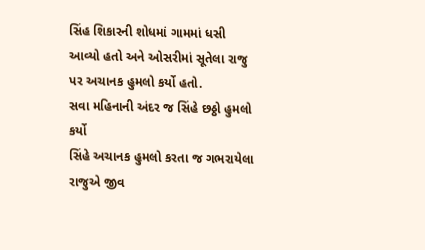સિંહ શિકારની શોધમાં ગામમાં ધસી આવ્યો હતો અને ઓસરીમાં સૂતેલા રાજુ પર અચાનક હુમલો કર્યો હતો.
સવા મહિનાની અંદર જ સિંહે છઠ્ઠો હુમલો કર્યો
સિંહે અચાનક હુમલો કરતા જ ગભરાયેલા રાજુએ જીવ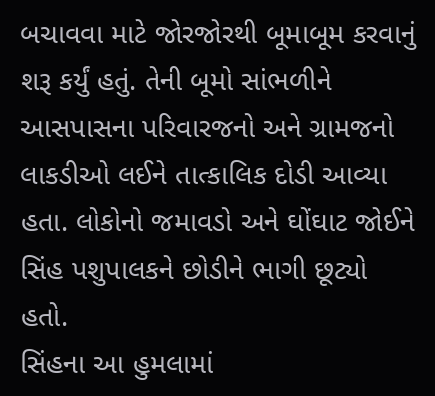બચાવવા માટે જોરજોરથી બૂમાબૂમ કરવાનું શરૂ કર્યું હતું. તેની બૂમો સાંભળીને આસપાસના પરિવારજનો અને ગ્રામજનો લાકડીઓ લઈને તાત્કાલિક દોડી આવ્યા હતા. લોકોનો જમાવડો અને ઘોંઘાટ જોઈને સિંહ પશુપાલકને છોડીને ભાગી છૂટ્યો હતો.
સિંહના આ હુમલામાં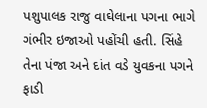પશુપાલક રાજુ વાઘેલાના પગના ભાગે ગંભીર ઇજાઓ પહોંચી હતી. સિંહે તેના પંજા અને દાંત વડે યુવકના પગને ફાડી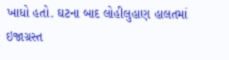ખાધો હતો. ઘટના બાદ લોહીલુહાણ હાલતમાં ઇજાગ્રસ્ત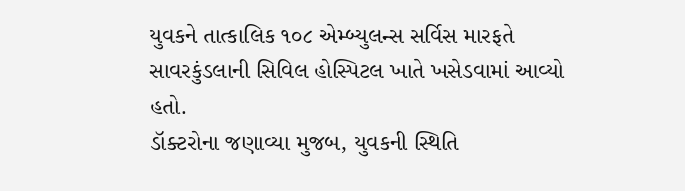યુવકને તાત્કાલિક ૧૦૮ એમ્બ્યુલન્સ સર્વિસ મારફતે સાવરકુંડલાની સિવિલ હોસ્પિટલ ખાતે ખસેડવામાં આવ્યો હતો.
ડૉક્ટરોના જણાવ્યા મુજબ, યુવકની સ્થિતિ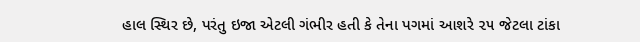હાલ સ્થિર છે, પરંતુ ઇજા એટલી ગંભીર હતી કે તેના પગમાં આશરે ૨૫ જેટલા ટાંકા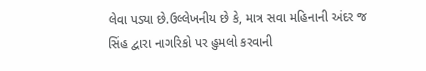લેવા પડ્યા છે.ઉલ્લેખનીય છે કે, માત્ર સવા મહિનાની અંદર જ સિંહ દ્વારા નાગરિકો પર હુમલો કરવાની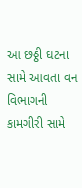આ છઠ્ઠી ઘટના સામે આવતા વન વિભાગની કામગીરી સામે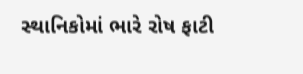સ્થાનિકોમાં ભારે રોષ ફાટી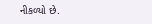નીકળ્યો છે.